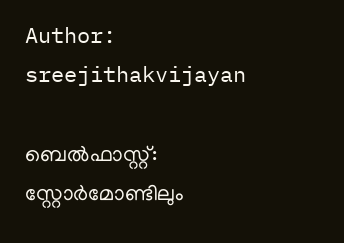Author: sreejithakvijayan

ബെൽഫാസ്റ്റ്: സ്റ്റോർമോണ്ടിലും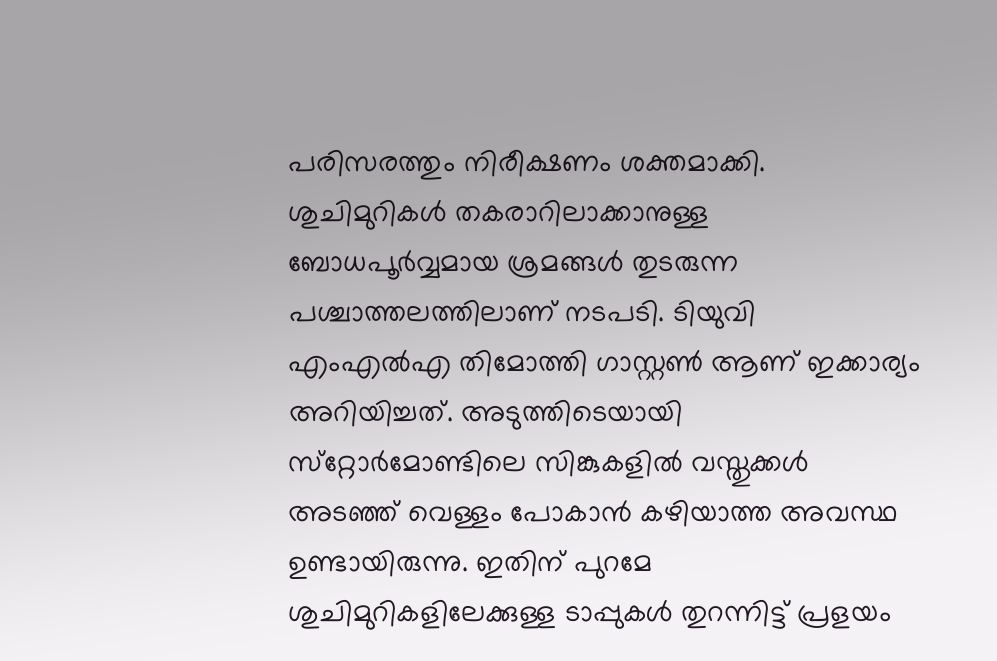പരിസരത്തും നിരീക്ഷണം ശക്തമാക്കി. ശുചിമുറികൾ തകരാറിലാക്കാനുള്ള ബോധപൂർവ്വമായ ശ്രമങ്ങൾ തുടരുന്ന പശ്ചാത്തലത്തിലാണ് നടപടി. ടിയുവി എംഎൽഎ തിമോത്തി ഗാസ്റ്റൺ ആണ് ഇക്കാര്യം അറിയിച്ചത്. അടുത്തിടെയായി സ്‌റ്റോർമോണ്ടിലെ സിങ്കുകളിൽ വസ്തുക്കൾ അടഞ്ഞ് വെള്ളം പോകാൻ കഴിയാത്ത അവസ്ഥ ഉണ്ടായിരുന്നു. ഇതിന് പുറമേ ശുചിമുറികളിലേക്കുള്ള ടാപ്പുകൾ തുറന്നിട്ട് പ്രളയം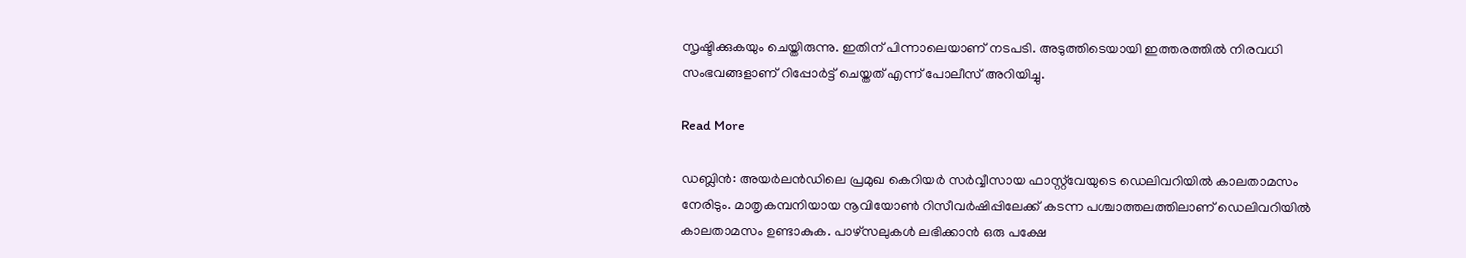സൃഷ്ടിക്കുകയും ചെയ്തിരുന്നു. ഇതിന് പിന്നാലെയാണ് നടപടി. അടുത്തിടെയായി ഇത്തരത്തിൽ നിരവധി സംഭവങ്ങളാണ് റിപ്പോർട്ട് ചെയ്തത് എന്ന് പോലീസ് അറിയിച്ചു.

Read More

ഡബ്ലിൻ: അയർലൻഡിലെ പ്രമുഖ കെറിയർ സർവ്വീസായ ഫാസ്റ്റ്‌വേയുടെ ഡെലിവറിയിൽ കാലതാമസം നേരിടും. മാതൃകമ്പനിയായ നൂവിയോൺ റിസീവർഷിപ്പിലേക്ക് കടന്ന പശ്ചാത്തലത്തിലാണ് ഡെലിവറിയിൽ കാലതാമസം ഉണ്ടാകുക. പാഴ്‌സലുകൾ ലഭിക്കാൻ ഒരു പക്ഷേ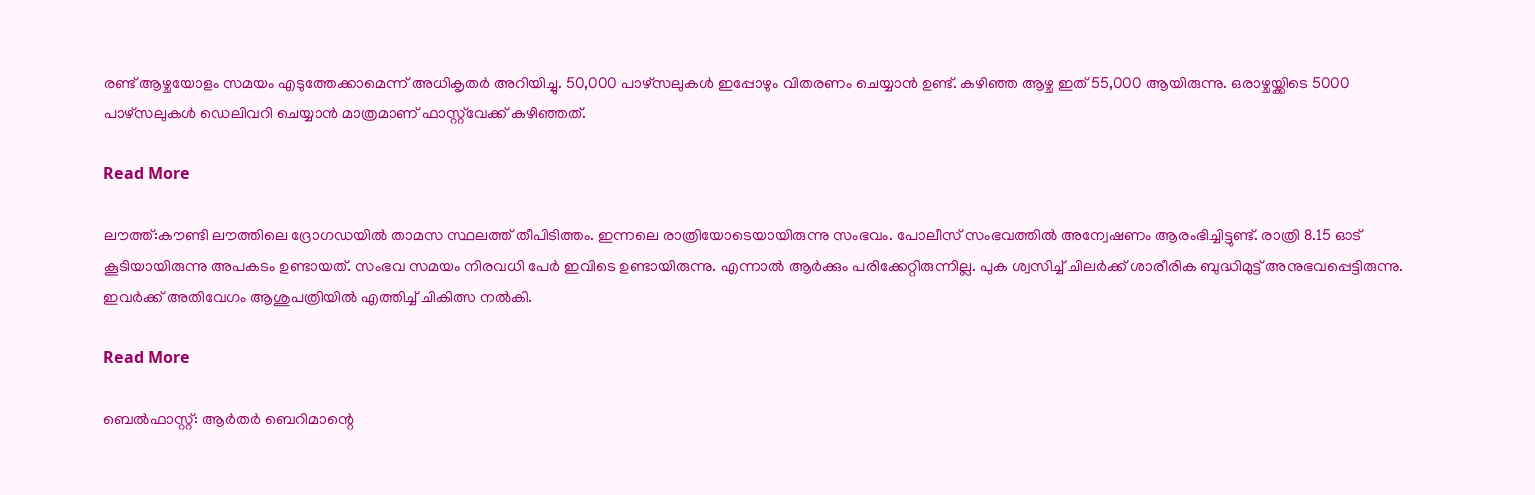രണ്ട് ആഴ്ചയോളം സമയം എടുത്തേക്കാമെന്ന് അധികൃതർ അറിയിച്ചു. 50,000 പാഴ്‌സലുകൾ ഇപ്പോഴും വിതരണം ചെയ്യാൻ ഉണ്ട്. കഴിഞ്ഞ ആഴ്ച ഇത് 55,000 ആയിരുന്നു. ഒരാഴ്ചയ്ക്കിടെ 5000 പാഴ്‌സലുകൾ ഡെലിവറി ചെയ്യാൻ മാത്രമാണ് ഫാസ്റ്റ്‌വേക്ക് കഴിഞ്ഞത്.

Read More

ലൗത്ത്:കൗണ്ടി ലൗത്തിലെ ദ്രോഗഡയിൽ താമസ സ്ഥലത്ത് തീപിടിത്തം. ഇന്നലെ രാത്രിയോടെയായിരുന്നു സംഭവം. പോലീസ് സംഭവത്തിൽ അന്വേഷണം ആരംഭിച്ചിട്ടുണ്ട്. രാത്രി 8.15 ഓട് കൂടിയായിരുന്നു അപകടം ഉണ്ടായത്. സംഭവ സമയം നിരവധി പേർ ഇവിടെ ഉണ്ടായിരുന്നു. എന്നാൽ ആർക്കും പരിക്കേറ്റിരുന്നില്ല. പുക ശ്വസിച്ച് ചിലർക്ക് ശാരീരിക ബുദ്ധിമുട്ട് അനുഭവപ്പെട്ടിരുന്നു. ഇവർക്ക് അതിവേഗം ആശുപത്രിയിൽ എത്തിച്ച് ചികിത്സ നൽകി.

Read More

ബെൽഫാസ്റ്റ്: ആർതർ ബെറിമാന്റെ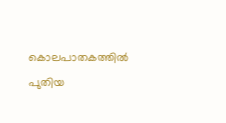കൊലപാതകത്തിൽ പുതിയ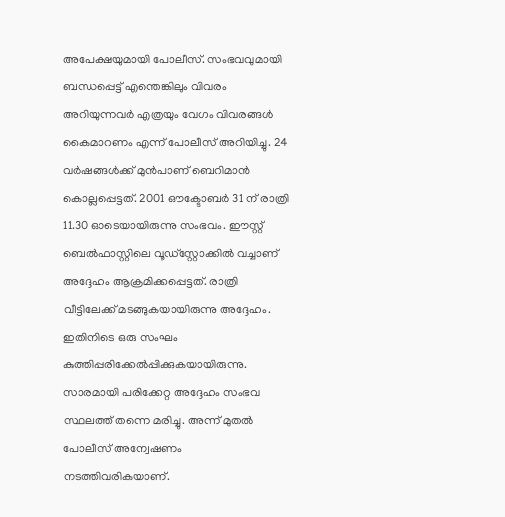അപേക്ഷയുമായി പോലീസ്. സംഭവവുമായി ബന്ധപ്പെട്ട് എന്തെങ്കിലും വിവരം അറിയുന്നവർ എത്രയും വേഗം വിവരങ്ങൾ കൈമാറണം എന്ന് പോലീസ് അറിയിച്ചു. 24 വർഷങ്ങൾക്ക് മുൻപാണ് ബെറിമാൻ കൊല്ലപ്പെട്ടത്. 2001 ഔക്ടോബർ 31 ന് രാത്രി 11.30 ഓടെയായിരുന്നു സംഭവം. ഈസ്റ്റ് ബെൽഫാസ്റ്റിലെ വൂഡ്‌സ്റ്റോക്കിൽ വച്ചാണ് അദ്ദേഹം ആക്രമിക്കപ്പെട്ടത്. രാത്രി വീട്ടിലേക്ക് മടങ്ങുകയായിരുന്നു അദ്ദേഹം. ഇതിനിടെ ഒരു സംഘം കുത്തിപ്പരിക്കേൽപ്പിക്കുകയായിരുന്നു. സാരമായി പരിക്കേറ്റ അദ്ദേഹം സംഭവ സ്ഥലത്ത് തന്നെ മരിച്ചു. അന്ന് മുതൽ പോലീസ് അന്വേഷണം നടത്തിവരികയാണ്.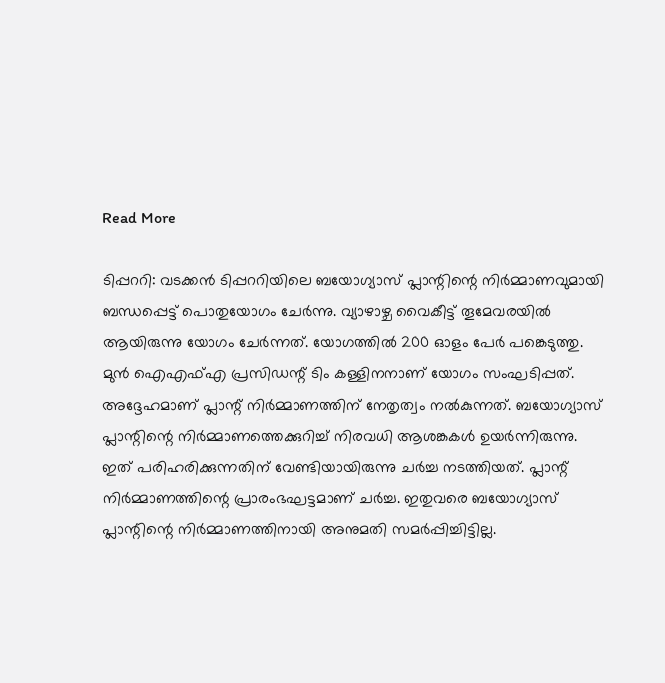Read More

ടിപ്പററി: വടക്കൻ ടിപ്പററിയിലെ ബയോഗ്യാസ് പ്ലാന്റിന്റെ നിർമ്മാണവുമായി ബന്ധപ്പെട്ട് പൊതുയോഗം ചേർന്നു. വ്യാഴാഴ്ച വൈകീട്ട് തൂമേവരയിൽ ആയിരുന്നു യോഗം ചേർന്നത്. യോഗത്തിൽ 200 ഓളം പേർ പങ്കെടുത്തു. മുൻ ഐഎഫ്എ പ്രസിഡന്റ് ടിം കള്ളിനനാണ് യോഗം സംഘടിപ്പത്. അദ്ദേഹമാണ് പ്ലാന്റ് നിർമ്മാണത്തിന് നേതൃത്വം നൽകുന്നത്. ബയോഗ്യാസ് പ്ലാന്റിന്റെ നിർമ്മാണത്തെക്കുറിച്ച് നിരവധി ആശങ്കകൾ ഉയർന്നിരുന്നു. ഇത് പരിഹരിക്കുന്നതിന് വേണ്ടിയായിരുന്നു ചർച്ച നടത്തിയത്. പ്ലാന്റ് നിർമ്മാണത്തിന്റെ പ്രാരംഭഘട്ടമാണ് ചർച്ച. ഇതുവരെ ബയോഗ്യാസ് പ്ലാന്റിന്റെ നിർമ്മാണത്തിനായി അനുമതി സമർപ്പിച്ചിട്ടില്ല.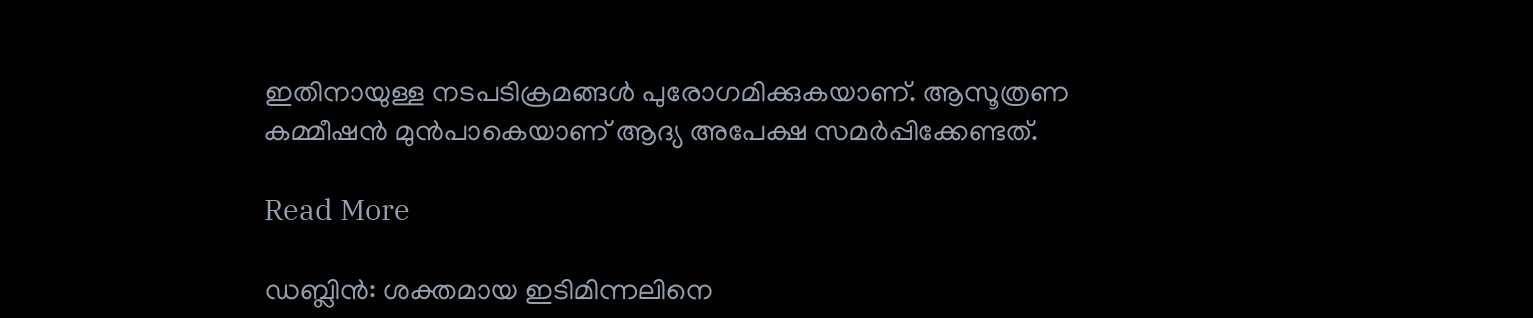ഇതിനായുള്ള നടപടിക്രമങ്ങൾ പുരോഗമിക്കുകയാണ്. ആസൂത്രണ കമ്മീഷൻ മുൻപാകെയാണ് ആദ്യ അപേക്ഷ സമർപ്പിക്കേണ്ടത്.

Read More

ഡബ്ലിൻ: ശക്തമായ ഇടിമിന്നലിനെ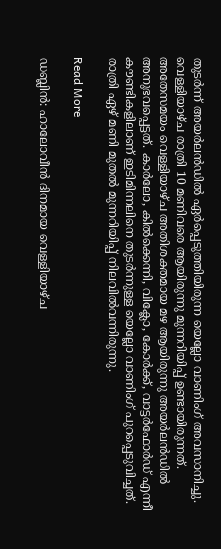തുടർന്ന് അയർലൻഡിൽ ഏർപ്പെടുത്തിയിരുന്ന യെല്ലോ വാണിംഗ് അവസാനിച്ചു. വെള്ളിയാഴ്ച രാത്രി 10 മണിവരെ ആയിരുന്നു മുന്നറിയിപ്പ് ഉണ്ടായിരുന്നത്. അതേസമയം വെള്ളിയാഴ്ച അതിശക്തമായ മഴ ആയിരുന്നു അയർലൻഡിൽ അനുഭവപ്പെട്ടത്. കാർലോ, കിൽക്കെന്നി, വിക്ലോ, കോർക്ക്, വാട്ടർഫോർഡ് എന്നീ കൗണ്ടികളിലാണ് ഇടിമിന്നലിനെ തുടർന്നുള്ള യെല്ലോ വാണിംഗ് പുറപ്പെടുവിച്ചത്. രാത്രി ഏഴ് മണി മുതൽ മുന്നറിയിപ്പ് നിലവിൽവന്നിരുന്നു.

Read More

ഡബ്ലിൻ: ഹാലോവീൻ ദിനമായ വെള്ളിയാഴ്ച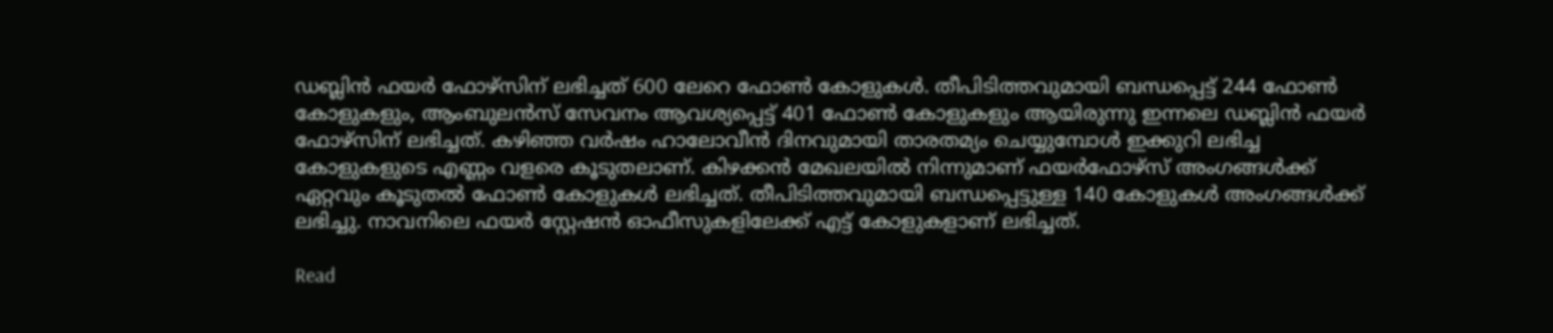ഡബ്ലിൻ ഫയർ ഫോഴ്‌സിന് ലഭിച്ചത് 600 ലേറെ ഫോൺ കോളുകൾ. തീപിടിത്തവുമായി ബന്ധപ്പെട്ട് 244 ഫോൺ കോളുകളും, ആംബുലൻസ് സേവനം ആവശ്യപ്പെട്ട് 401 ഫോൺ കോളുകളും ആയിരുന്നു ഇന്നലെ ഡബ്ലിൻ ഫയർ ഫോഴ്‌സിന് ലഭിച്ചത്. കഴിഞ്ഞ വർഷം ഹാലോവീൻ ദിനവുമായി താരതമ്യം ചെയ്യുമ്പോൾ ഇക്കുറി ലഭിച്ച കോളുകളുടെ എണ്ണം വളരെ കൂടുതലാണ്. കിഴക്കൻ മേഖലയിൽ നിന്നുമാണ് ഫയർഫോഴ്‌സ് അംഗങ്ങൾക്ക് ഏറ്റവും കൂടുതൽ ഫോൺ കോളുകൾ ലഭിച്ചത്. തീപിടിത്തവുമായി ബന്ധപ്പെട്ടുള്ള 140 കോളുകൾ അംഗങ്ങൾക്ക് ലഭിച്ചു. നാവനിലെ ഫയർ സ്റ്റേഷൻ ഓഫീസുകളിലേക്ക് എട്ട് കോളുകളാണ് ലഭിച്ചത്.

Read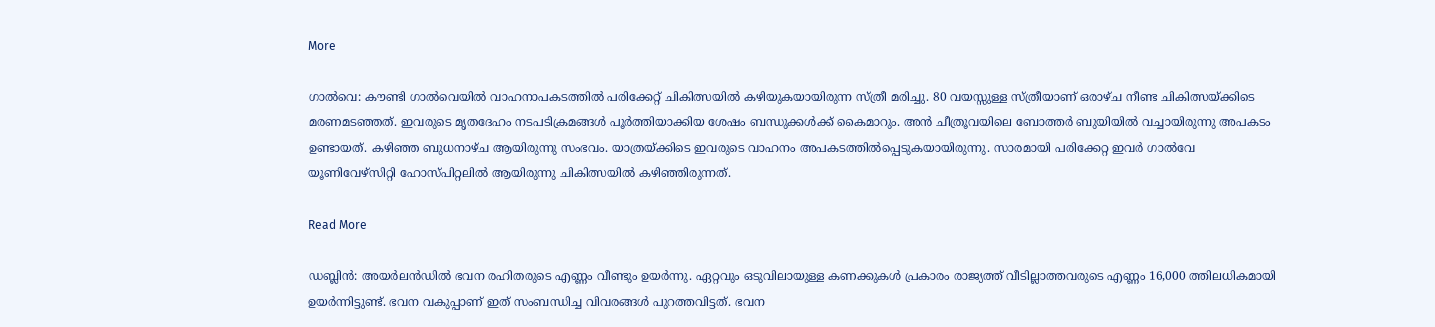More

ഗാൽവെ: കൗണ്ടി ഗാൽവെയിൽ വാഹനാപകടത്തിൽ പരിക്കേറ്റ് ചികിത്സയിൽ കഴിയുകയായിരുന്ന സ്ത്രീ മരിച്ചു. 80 വയസ്സുള്ള സ്ത്രീയാണ് ഒരാഴ്ച നീണ്ട ചികിത്സയ്ക്കിടെ മരണമടഞ്ഞത്. ഇവരുടെ മൃതദേഹം നടപടിക്രമങ്ങൾ പൂർത്തിയാക്കിയ ശേഷം ബന്ധുക്കൾക്ക് കൈമാറും. അൻ ചീത്രൂവയിലെ ബോത്തർ ബുയിയിൽ വച്ചായിരുന്നു അപകടം ഉണ്ടായത്. കഴിഞ്ഞ ബുധനാഴ്ച ആയിരുന്നു സംഭവം. യാത്രയ്ക്കിടെ ഇവരുടെ വാഹനം അപകടത്തിൽപ്പെടുകയായിരുന്നു. സാരമായി പരിക്കേറ്റ ഇവർ ഗാൽവേ യൂണിവേഴ്‌സിറ്റി ഹോസ്പിറ്റലിൽ ആയിരുന്നു ചികിത്സയിൽ കഴിഞ്ഞിരുന്നത്.

Read More

ഡബ്ലിൻ: അയർലൻഡിൽ ഭവന രഹിതരുടെ എണ്ണം വീണ്ടും ഉയർന്നു. ഏറ്റവും ഒടുവിലായുള്ള കണക്കുകൾ പ്രകാരം രാജ്യത്ത് വീടില്ലാത്തവരുടെ എണ്ണം 16,000 ത്തിലധികമായി ഉയർന്നിട്ടുണ്ട്. ഭവന വകുപ്പാണ് ഇത് സംബന്ധിച്ച വിവരങ്ങൾ പുറത്തവിട്ടത്. ഭവന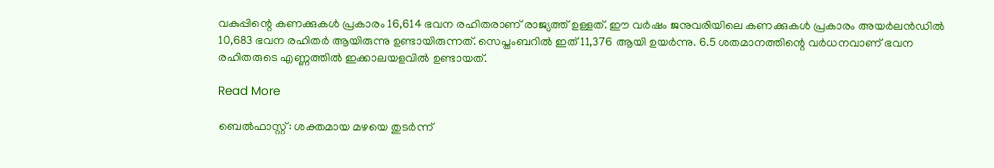വകുപ്പിന്റെ കണക്കുകൾ പ്രകാരം 16,614 ഭവന രഹിതരാണ് രാജ്യത്ത് ഉള്ളത്. ഈ വർഷം ജനുവരിയിലെ കണക്കുകൾ പ്രകാരം അയർലൻഡിൽ 10,683 ഭവന രഹിതർ ആയിരുന്നു ഉണ്ടായിരുന്നത്. സെപ്തംബറിൽ ഇത് 11,376 ആയി ഉയർന്നു. 6.5 ശതമാനത്തിന്റെ വർധനവാണ് ഭവന രഹിതരുടെ എണ്ണത്തിൽ ഇക്കാലയളവിൽ ഉണ്ടായത്.

Read More

ബെൽഫാസ്റ്റ്: ശക്തമായ മഴയെ തുടർന്ന്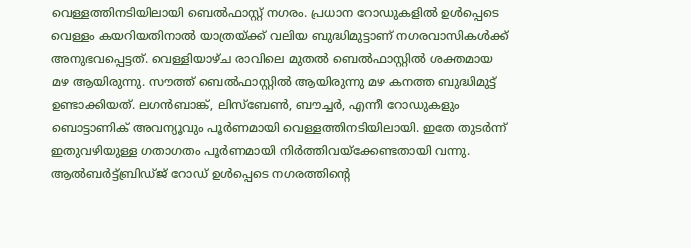വെള്ളത്തിനടിയിലായി ബെൽഫാസ്റ്റ് നഗരം. പ്രധാന റോഡുകളിൽ ഉൾപ്പെടെ വെള്ളം കയറിയതിനാൽ യാത്രയ്ക്ക് വലിയ ബുദ്ധിമുട്ടാണ് നഗരവാസികൾക്ക് അനുഭവപ്പെട്ടത്. വെള്ളിയാഴ്ച രാവിലെ മുതൽ ബെൽഫാസ്റ്റിൽ ശക്തമായ മഴ ആയിരുന്നു. സൗത്ത് ബെൽഫാസ്റ്റിൽ ആയിരുന്നു മഴ കനത്ത ബുദ്ധിമുട്ട് ഉണ്ടാക്കിയത്. ലഗൻബാങ്ക്, ലിസ്‌ബേൺ, ബൗച്ചർ, എന്നീ റോഡുകളും ബൊട്ടാണിക് അവന്യൂവും പൂർണമായി വെള്ളത്തിനടിയിലായി. ഇതേ തുടർന്ന് ഇതുവഴിയുള്ള ഗതാഗതം പൂർണമായി നിർത്തിവയ്‌ക്കേണ്ടതായി വന്നു. ആൽബർട്ട്ബ്രിഡ്ജ് റോഡ് ഉൾപ്പെടെ നഗരത്തിന്റെ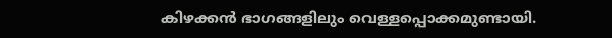കിഴക്കൻ ഭാഗങ്ങളിലും വെള്ളപ്പൊക്കമുണ്ടായി.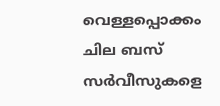വെള്ളപ്പൊക്കം ചില ബസ് സർവീസുകളെ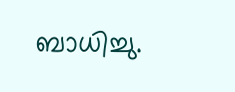ബാധിച്ചു.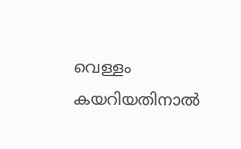വെള്ളം കയറിയതിനാൽ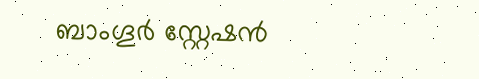ബാംഗൂർ സ്റ്റേഷൻ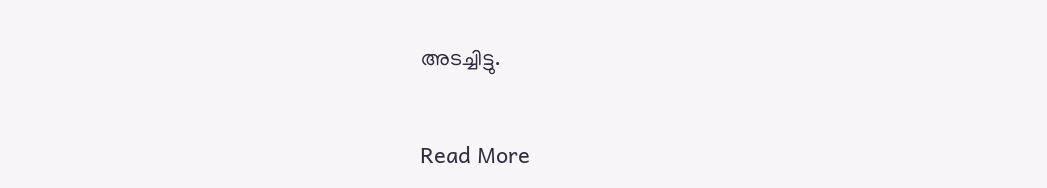അടച്ചിട്ടു.

Read More